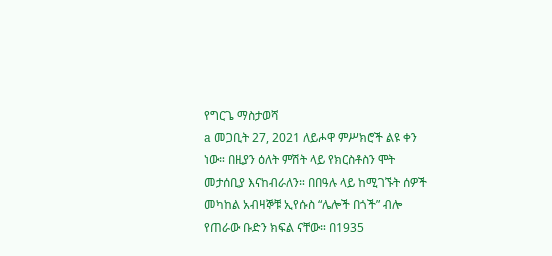የግርጌ ማስታወሻ
a መጋቢት 27, 2021 ለይሖዋ ምሥክሮች ልዩ ቀን ነው። በዚያን ዕለት ምሽት ላይ የክርስቶስን ሞት መታሰቢያ እናከብራለን። በበዓሉ ላይ ከሚገኙት ሰዎች መካከል አብዛኞቹ ኢየሱስ “ሌሎች በጎች” ብሎ የጠራው ቡድን ክፍል ናቸው። በ1935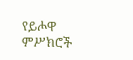የይሖዋ ምሥክሮች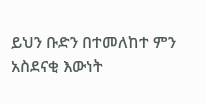ይህን ቡድን በተመለከተ ምን አስደናቂ እውነት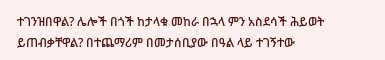ተገንዝበዋል? ሌሎች በጎች ከታላቁ መከራ በኋላ ምን አስደሳች ሕይወት ይጠብቃቸዋል? በተጨማሪም በመታሰቢያው በዓል ላይ ተገኝተው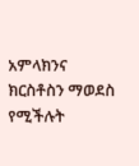አምላክንና ክርስቶስን ማወደስ የሚችሉት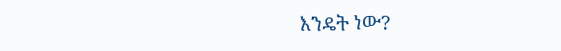እንዴት ነው?